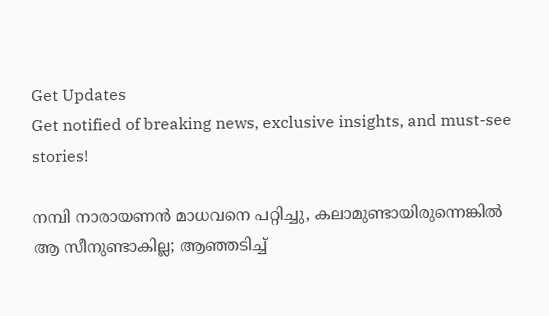Get Updates
Get notified of breaking news, exclusive insights, and must-see stories!

നമ്പി നാരായണന്‍ മാധവനെ പറ്റിച്ചു, കലാമുണ്ടായിരുന്നെങ്കില്‍ ആ സീനുണ്ടാകില്ല; ആഞ്ഞടിച്ച്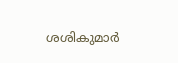ശശികുമാര്‍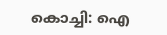കൊച്ചി: ഐ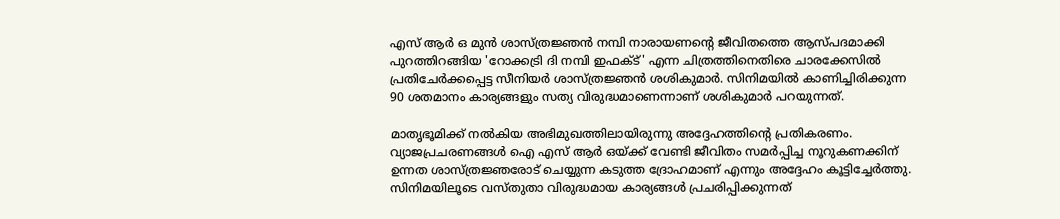എസ് ആര്‍ ഒ മുന്‍ ശാസ്ത്രജ്ഞന്‍ നമ്പി നാരായണന്റെ ജീവിതത്തെ ആസ്പദമാക്കി പുറത്തിറങ്ങിയ 'റോക്കട്രി ദി നമ്പി ഇഫക്ട്' എന്ന ചിത്രത്തിനെതിരെ ചാരക്കേസില്‍ പ്രതിചേര്‍ക്കപ്പെട്ട സീനിയര്‍ ശാസ്ത്രജ്ഞന്‍ ശശികുമാര്‍. സിനിമയില്‍ കാണിച്ചിരിക്കുന്ന 90 ശതമാനം കാര്യങ്ങളും സത്യ വിരുദ്ധമാണെന്നാണ് ശശികുമാര്‍ പറയുന്നത്.

മാതൃഭൂമിക്ക് നല്‍കിയ അഭിമുഖത്തിലായിരുന്നു അദ്ദേഹത്തിന്റെ പ്രതികരണം. വ്യാജപ്രചരണങ്ങള്‍ ഐ എസ് ആര്‍ ഒയ്ക്ക് വേണ്ടി ജീവിതം സമര്‍പ്പിച്ച നൂറുകണക്കിന് ഉന്നത ശാസ്ത്രജ്ഞരോട് ചെയ്യുന്ന കടുത്ത ദ്രോഹമാണ് എന്നും അദ്ദേഹം കൂട്ടിച്ചേര്‍ത്തു. സിനിമയിലൂടെ വസ്തുതാ വിരുദ്ധമായ കാര്യങ്ങള്‍ പ്രചരിപ്പിക്കുന്നത്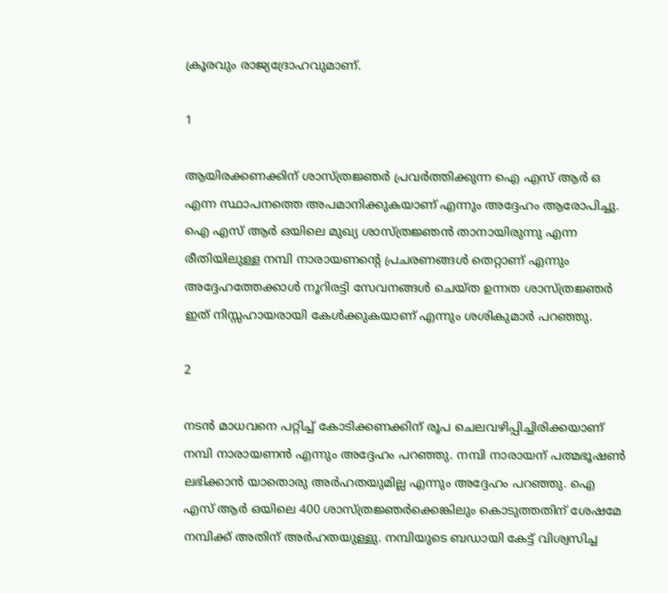ക്രൂരവും രാജ്യദ്രോഹവുമാണ്.

1

ആയിരക്കണക്കിന് ശാസ്ത്രജ്ഞര്‍ പ്രവര്‍ത്തിക്കുന്ന ഐ എസ് ആര്‍ ഒ എന്ന സ്ഥാപനത്തെ അപമാനിക്കുകയാണ് എന്നും അദ്ദേഹം ആരോപിച്ചു. ഐ എസ് ആര്‍ ഒയിലെ മുഖ്യ ശാസ്ത്രജ്ഞന്‍ താനായിരുന്നു എന്ന രീതിയിലുള്ള നമ്പി നാരായണന്റെ പ്രചരണങ്ങള്‍ തെറ്റാണ് എന്നും അദ്ദേഹത്തേക്കാള്‍ നൂറിരട്ടി സേവനങ്ങള്‍ ചെയ്ത ഉന്നത ശാസ്ത്രജ്ഞര്‍ ഇത് നിസ്സഹായരായി കേള്‍ക്കുകയാണ് എന്നും ശശികുമാര്‍ പറഞ്ഞു.

2

നടന്‍ മാധവനെ പറ്റിച്ച് കോടിക്കണക്കിന് രൂപ ചെലവഴിപ്പിച്ചിരിക്കയാണ് നമ്പി നാരായണന്‍ എന്നും അദ്ദേഹം പറഞ്ഞു. നമ്പി നാരായന് പത്മഭൂഷണ്‍ ലഭിക്കാന്‍ യാതൊരു അര്‍ഹതയുമില്ല എന്നും അദ്ദേഹം പറഞ്ഞു. ഐ എസ് ആര്‍ ഒയിലെ 400 ശാസ്ത്രജ്ഞര്‍ക്കെങ്കിലും കൊടുത്തതിന് ശേഷമേ നമ്പിക്ക് അതിന് അര്‍ഹതയുള്ളു. നമ്പിയുടെ ബഡായി കേട്ട് വിശ്വസിച്ച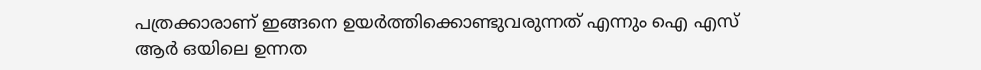പത്രക്കാരാണ് ഇങ്ങനെ ഉയര്‍ത്തിക്കൊണ്ടുവരുന്നത് എന്നും ഐ എസ് ആര്‍ ഒയിലെ ഉന്നത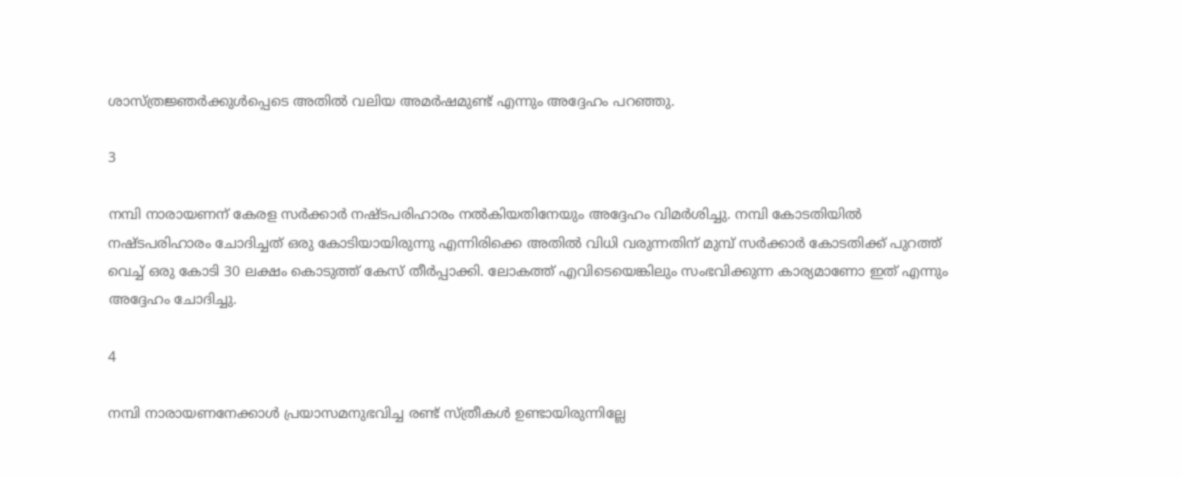ശാസ്ത്രജ്ഞര്‍ക്കുള്‍പ്പെടെ അതില്‍ വലിയ അമര്‍ഷമുണ്ട് എന്നും അദ്ദേഹം പറഞ്ഞു.

3

നമ്പി നാരായണന് കേരള സര്‍ക്കാര്‍ നഷ്ടപരിഹാരം നല്‍കിയതിനേയും അദ്ദേഹം വിമര്‍ശിച്ചു. നമ്പി കോടതിയില്‍ നഷ്ടപരിഹാരം ചോദിച്ചത് ഒരു കോടിയായിരുന്നു എന്നിരിക്കെ അതില്‍ വിധി വരുന്നതിന് മുമ്പ് സര്‍ക്കാര്‍ കോടതിക്ക് പുറത്ത് വെച്ച് ഒരു കോടി 30 ലക്ഷം കൊടുത്ത് കേസ് തീര്‍പ്പാക്കി. ലോകത്ത് എവിടെയെങ്കിലും സംഭവിക്കുന്ന കാര്യമാണോ ഇത് എന്നും അദ്ദേഹം ചോദിച്ചു.

4

നമ്പി നാരായണനേക്കാള്‍ പ്രയാസമനുഭവിച്ച രണ്ട് സ്ത്രീകള്‍ ഉണ്ടായിരുന്നില്ലേ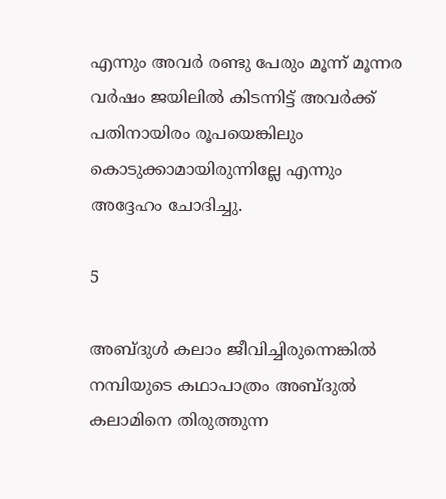എന്നും അവര്‍ രണ്ടു പേരും മൂന്ന് മൂന്നര വര്‍ഷം ജയിലില്‍ കിടന്നിട്ട് അവര്‍ക്ക് പതിനായിരം രൂപയെങ്കിലും കൊടുക്കാമായിരുന്നില്ലേ എന്നും അദ്ദേഹം ചോദിച്ചു.

5

അബ്ദുള്‍ കലാം ജീവിച്ചിരുന്നെങ്കില്‍ നമ്പിയുടെ കഥാപാത്രം അബ്ദുല്‍ കലാമിനെ തിരുത്തുന്ന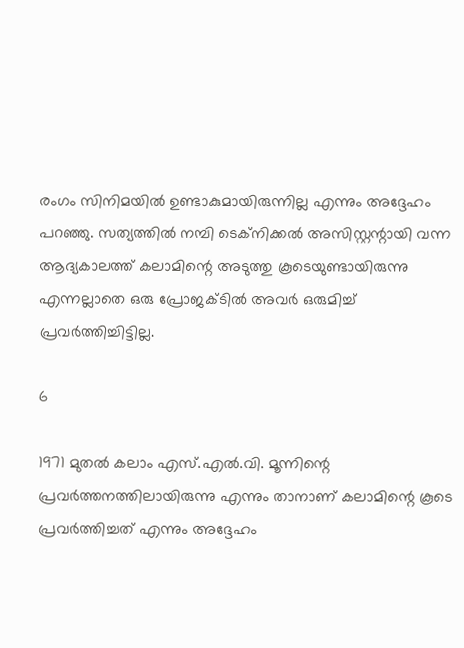രംഗം സിനിമയില്‍ ഉണ്ടാകുമായിരുന്നില്ല എന്നും അദ്ദേഹം പറഞ്ഞു. സത്യത്തില്‍ നമ്പി ടെക്‌നിക്കല്‍ അസിസ്റ്റന്റായി വന്ന ആദ്യകാലത്ത് കലാമിന്റെ അടുത്തു കൂടെയുണ്ടായിരുന്നു എന്നല്ലാതെ ഒരു പ്രോജക്ടില്‍ അവര്‍ ഒരുമിച്ച് പ്രവര്‍ത്തിച്ചിട്ടില്ല.

6

1971 മുതല്‍ കലാം എസ്.എല്‍.വി. മൂന്നിന്റെ പ്രവര്‍ത്തനത്തിലായിരുന്നു എന്നും താനാണ് കലാമിന്റെ കൂടെ പ്രവര്‍ത്തിച്ചത് എന്നും അദ്ദേഹം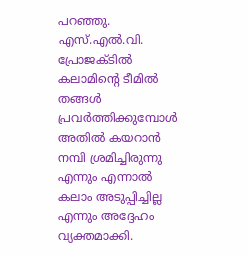പറഞ്ഞു. എസ്.എല്‍.വി. പ്രോജക്ടില്‍ കലാമിന്റെ ടീമില്‍ തങ്ങള്‍ പ്രവര്‍ത്തിക്കുമ്പോള്‍ അതില്‍ കയറാന്‍ നമ്പി ശ്രമിച്ചിരുന്നു എന്നും എന്നാല്‍ കലാം അടുപ്പിച്ചില്ല എന്നും അദ്ദേഹം വ്യക്തമാക്കി.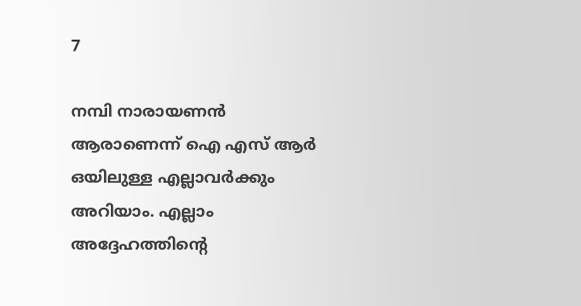7

നമ്പി നാരായണന്‍ ആരാണെന്ന് ഐ എസ് ആര്‍ ഒയിലുള്ള എല്ലാവര്‍ക്കും അറിയാം. എല്ലാം അദ്ദേഹത്തിന്റെ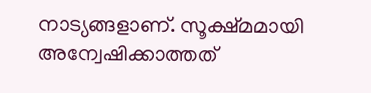നാട്യങ്ങളാണ്. സൂക്ഷ്മമായി അന്വേഷിക്കാത്തത്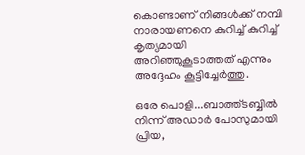കൊണ്ടാണ് നിങ്ങള്‍ക്ക് നമ്പി നാരായണനെ കുറിച്ച് കുറിച്ച് കൃത്യമായി അറിഞ്ഞുകൂടാത്തത് എന്നും അദ്ദേഹം കൂട്ടിച്ചേര്‍ത്തു.

ഒരേ പൊളി...ബാത്ത്ടബ്ബില്‍ നിന്ന് അഡാര്‍ പോസുമായി പ്രിയ,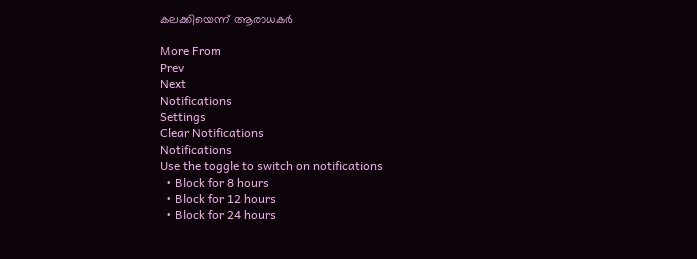കലക്കിയെന്ന് ആരാധകര്‍

More From
Prev
Next
Notifications
Settings
Clear Notifications
Notifications
Use the toggle to switch on notifications
  • Block for 8 hours
  • Block for 12 hours
  • Block for 24 hours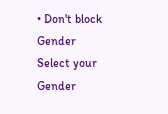• Don't block
Gender
Select your Gender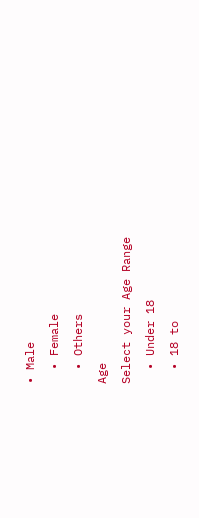• Male
  • Female
  • Others
Age
Select your Age Range
  • Under 18
  • 18 to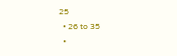25
  • 26 to 35
  •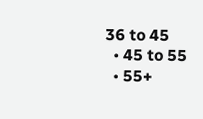36 to 45
  • 45 to 55
  • 55+